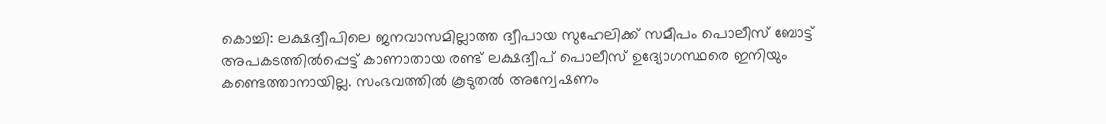കൊച്ചി: ലക്ഷദ്വീപിലെ ജനവാസമില്ലാത്ത ദ്വീപായ സുഹേലിക്ക് സമീപം പൊലീസ് ബോട്ട് അപകടത്തിൽപ്പെട്ട് കാണാതായ രണ്ട് ലക്ഷദ്വീപ് പൊലീസ് ഉദ്യോഗസ്ഥരെ ഇനിയും കണ്ടെത്താനായില്ല. സംഭവത്തിൽ കൂടുതൽ അന്വേഷണം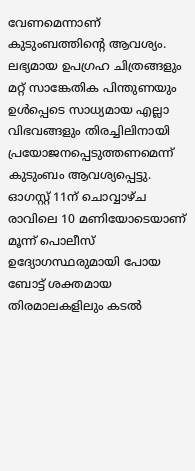വേണമെന്നാണ് കുടുംബത്തിൻ്റെ ആവശ്യം. ലഭ്യമായ ഉപഗ്രഹ ചിത്രങ്ങളും മറ്റ് സാങ്കേതിക പിന്തുണയും ഉൾപ്പെടെ സാധ്യമായ എല്ലാ വിഭവങ്ങളും തിരച്ചിലിനായി പ്രയോജനപ്പെടുത്തണമെന്ന് കുടുംബം ആവശ്യപ്പെട്ടു.
ഓഗസ്റ്റ് 11ന് ചൊവ്വാഴ്ച രാവിലെ 10 മണിയോടെയാണ് മൂന്ന് പൊലീസ് ഉദ്യോഗസ്ഥരുമായി പോയ ബോട്ട് ശക്തമായ തിരമാലകളിലും കടൽ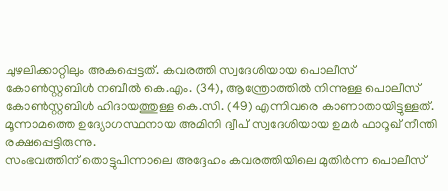ചുഴലിക്കാറ്റിലും അകപ്പെട്ടത്. കവരത്തി സ്വദേശിയായ പൊലീസ് കോൺസ്റ്റബിൾ നബീൽ കെ.എം. (34), ആന്ത്രോത്തിൽ നിന്നുള്ള പൊലീസ് കോൺസ്റ്റബിൾ ഹിദായത്തുള്ള കെ.സി. (49) എന്നിവരെ കാണാതായിട്ടുള്ളത്. മൂന്നാമത്തെ ഉദ്യോഗസ്ഥനായ അമിനി ദ്വീപ് സ്വദേശിയായ ഉമർ ഫാറൂഖ് നീന്തി രക്ഷപ്പെട്ടിരുന്നു.
സംഭവത്തിന് തൊട്ടുപിന്നാലെ അദ്ദേഹം കവരത്തിയിലെ മുതിർന്ന പൊലീസ്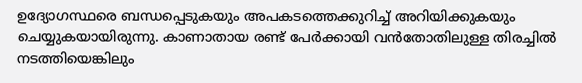ഉദ്യോഗസ്ഥരെ ബന്ധപ്പെടുകയും അപകടത്തെക്കുറിച്ച് അറിയിക്കുകയും ചെയ്യുകയായിരുന്നു. കാണാതായ രണ്ട് പേർക്കായി വൻതോതിലുള്ള തിരച്ചിൽ നടത്തിയെങ്കിലും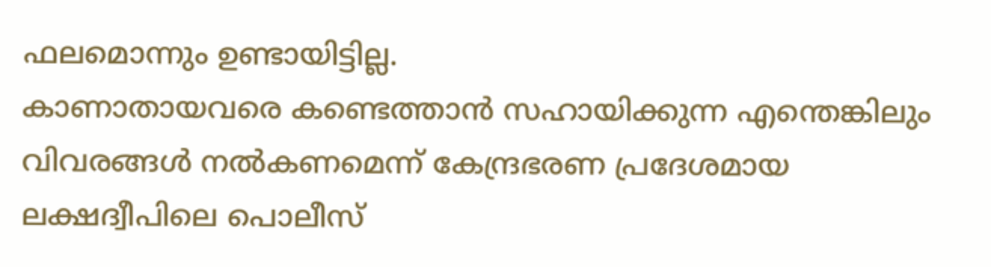ഫലമൊന്നും ഉണ്ടായിട്ടില്ല.
കാണാതായവരെ കണ്ടെത്താൻ സഹായിക്കുന്ന എന്തെങ്കിലും വിവരങ്ങൾ നൽകണമെന്ന് കേന്ദ്രഭരണ പ്രദേശമായ ലക്ഷദ്വീപിലെ പൊലീസ്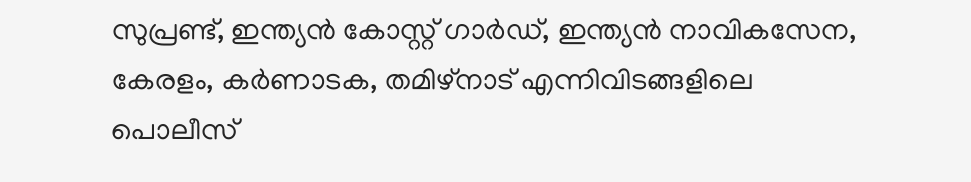സുപ്രണ്ട്, ഇന്ത്യൻ കോസ്റ്റ് ഗാർഡ്, ഇന്ത്യൻ നാവികസേന, കേരളം, കർണാടക, തമിഴ്നാട് എന്നിവിടങ്ങളിലെ പൊലീസ്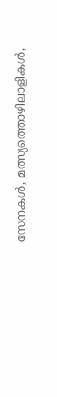സേനകൾ, മത്സ്യത്തൊഴിലാളികൾ,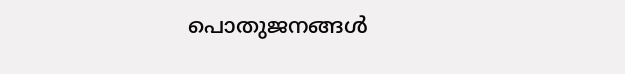പൊതുജനങ്ങൾ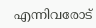എന്നിവരോട്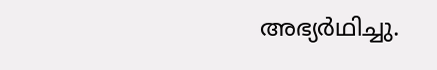അഭ്യർഥിച്ചു.